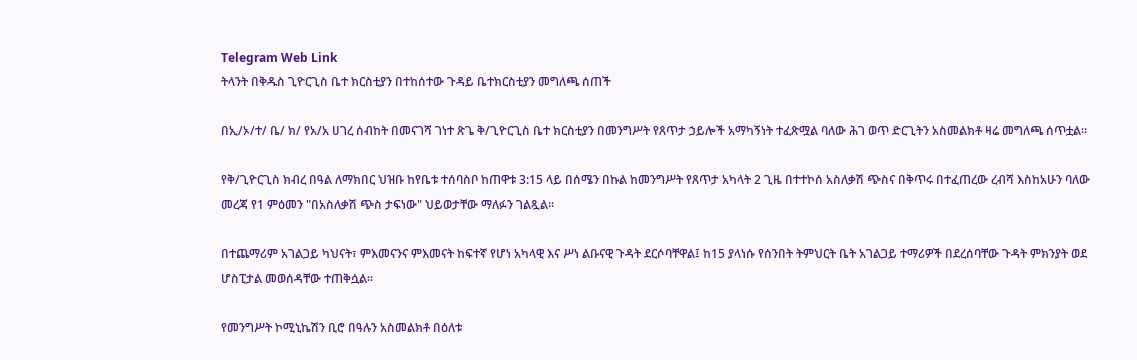Telegram Web Link
ትላንት በቅዱስ ጊዮርጊስ ቤተ ክርስቲያን በተከሰተው ጉዳይ ቤተክርስቲያን መግለጫ ሰጠች

በኢ/ኦ/ተ/ ቤ/ ክ/ የአ/አ ሀገረ ሰብከት በመናገሻ ገነተ ጽጌ ቅ/ጊዮርጊስ ቤተ ክርስቲያን በመንግሥት የጸጥታ ኃይሎች አማካኝነት ተፈጽሟል ባለው ሕገ ወጥ ድርጊትን አስመልክቶ ዛሬ መግለጫ ሰጥቷል።

የቅ/ጊዮርጊስ ክብረ በዓል ለማክበር ህዝቡ ከየቤቱ ተሰባስቦ ከጠዋቱ 3:15 ላይ በሰሜን በኩል ከመንግሥት የጸጥታ አካላት 2 ጊዜ በተተኮሰ አስለቃሽ ጭስና በቅጥሩ በተፈጠረው ረብሻ እስከአሁን ባለው መረጃ የ1 ምዕመን "በአስለቃሽ ጭስ ታፍነው" ህይወታቸው ማለፉን ገልጿል።

በተጨማሪም አገልጋይ ካህናት፣ ምእመናንና ምእመናት ከፍተኛ የሆነ አካላዊ እና ሥነ ልቡናዊ ጉዳት ደርሶባቸዋል፤ ከ15 ያላነሱ የሰንበት ትምህርት ቤት አገልጋይ ተማሪዎች በደረሰባቸው ጉዳት ምክንያት ወደ ሆስፒታል መወሰዳቸው ተጠቅሷል፡፡

የመንግሥት ኮሚኒኬሽን ቢሮ በዓሉን አስመልክቶ በዕለቱ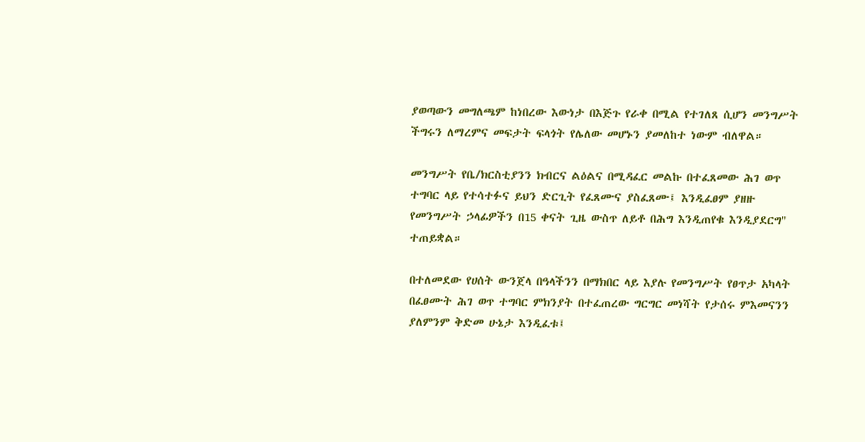ያወጣውን መግለጫም ከነበረው እውነታ በእጅጉ የራቀ በሚል የተገለጸ ሲሆን መንግሥት ችግሩን ለማረምና መፍታት ፍላጎት የሌለው መሆኑን ያመለከተ ነውም ብለዋል።

መንግሥት የቤ/ክርስቲያንን ክብርና ልዕልና በሚዳፈር መልኩ በተፈጸመው ሕገ ወጥ ተግባር ላይ የተሳተፉና ይህን ድርጊት የፈጸሙና ያስፈጸሙ፤ እንዲፈፀም ያዘዙ የመንግሥት ኃላፊዎችን በ15 ቀናት ጊዜ ውስጥ ለይቶ በሕግ እንዲጠየቁ እንዲያደርግ" ተጠይቋል።

በተለመደው የሀሰት ውንጀላ በዓላችንን በማክበር ላይ እያሉ የመንግሥት የፀጥታ አካላት በፈፀሙት ሕገ ወጥ ተግባር ምክንያት በተፈጠረው ግርግር መነሻት የታሰሩ ምእመናንን ያለምንም ቅድመ ሁኔታ እንዲፈቱ፤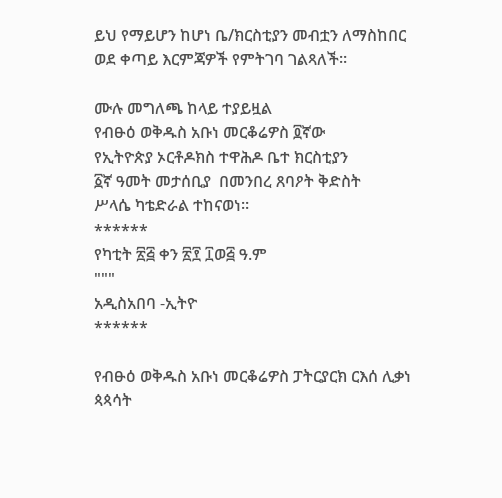ይህ የማይሆን ከሆነ ቤ/ክርስቲያን መብቷን ለማስከበር ወደ ቀጣይ እርምጃዎች የምትገባ ገልጻለች።

ሙሉ መግለጫ ከላይ ተያይዟል
የብፁዕ ወቅዱስ አቡነ መርቆሬዎስ ፬ኛው
የኢትዮጵያ ኦርቶዶክስ ተዋሕዶ ቤተ ክርስቲያን
፩ኛ ዓመት መታሰቢያ  በመንበረ ጸባዖት ቅድስት
ሥላሴ ካቴድራል ተከናወነ።
******
የካቲት ፳፭ ቀን ፳፻ ፲ወ፭ ዓ.ም
"""
አዲስአበባ -ኢትዮ
******

የብፁዕ ወቅዱስ አቡነ መርቆሬዎስ ፓትርያርክ ርእሰ ሊቃነ ጳጳሳት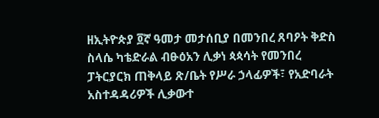ዘኢትዮጵያ ፬ኛ ዓመታ መታሰቢያ በመንበረ ጸባዖት ቅድስ ስላሴ ካቴድራል ብፁዕአን ሊቃነ ጳጳሳት የመንበረ ፓትርያርክ ጠቅላይ ጽ/ቤት የሥራ ኃላፊዎች፣ የአድባራት አስተዳዳሪዎች ሊቃውተ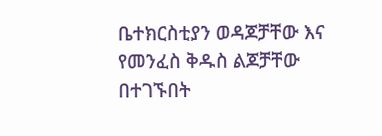ቤተክርስቲያን ወዳጆቻቸው እና የመንፈስ ቅዱስ ልጆቻቸው በተገኙበት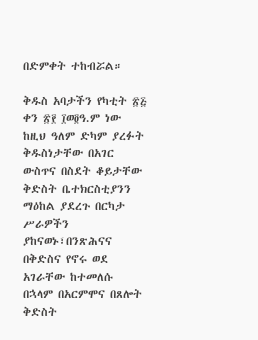በድምቀት ተከብሯል።

ቅዱስ አባታችን የካቲት ፳፭ ቀን ፳፻ ፲ወ፬ዓ.ም ነው ከዚህ ዓለም ድካም ያረፉት ቅዱስነታቸው በአገር ውስጥና በስደት ቆይታቸው ቅድስት ቤተክርስቲያንን ማዕከል ያደረጉ በርካታ ሥራዎችን ያከናወኑ፣በንጽሕናና በቅድስና የኖሩ ወደ አገራቸው ከተመለሱ በኋላም በአርምሞና በጸሎት ቅድስት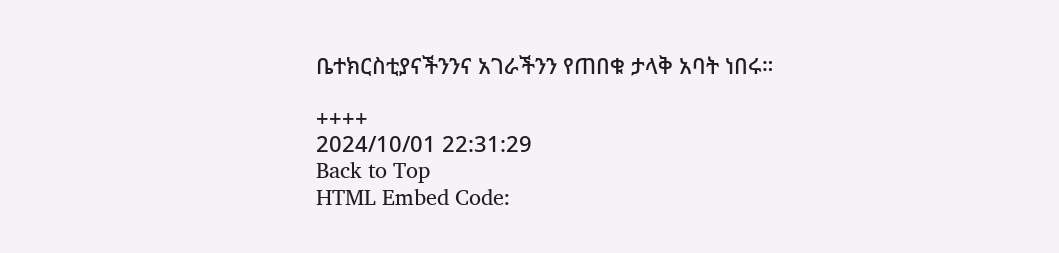ቤተክርስቲያናችንንና አገራችንን የጠበቁ ታላቅ አባት ነበሩ።

++++
2024/10/01 22:31:29
Back to Top
HTML Embed Code: